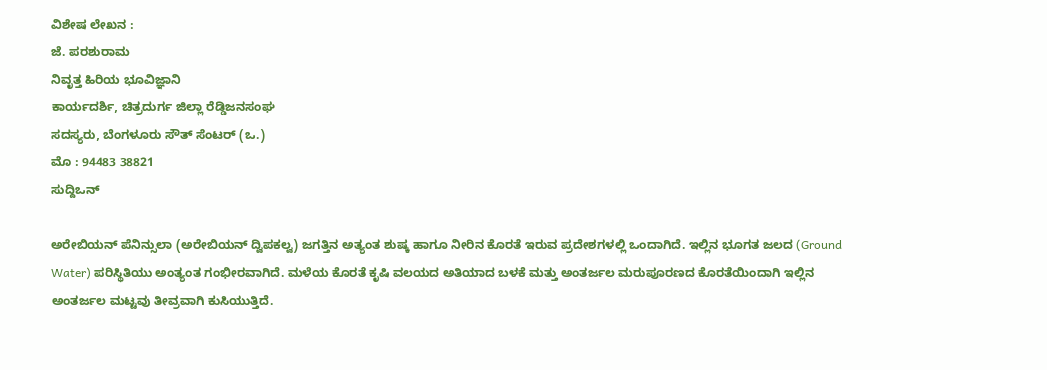ವಿಶೇಷ ಲೇಖನ :
ಜೆ. ಪರಶುರಾಮ
ನಿವೃತ್ತ ಹಿರಿಯ ಭೂವಿಜ್ಞಾನಿ
ಕಾರ್ಯದರ್ಶಿ, ಚಿತ್ರದುರ್ಗ ಜಿಲ್ಲಾ ರೆಡ್ಡಿಜನಸಂಘ
ಸದಸ್ಯರು, ಬೆಂಗಳೂರು ಸೌತ್ ಸೆಂಟರ್ (ಒ.)
ಮೊ : 94483 38821
ಸುದ್ದಿಒನ್

ಅರೇಬಿಯನ್ ಪೆನಿನ್ಸುಲಾ (ಅರೇಬಿಯನ್ ದ್ವಿಪಕಲ್ವ) ಜಗತ್ತಿನ ಅತ್ಯಂತ ಶುಷ್ಕ ಹಾಗೂ ನೀರಿನ ಕೊರತೆ ಇರುವ ಪ್ರದೇಶಗಳಲ್ಲಿ ಒಂದಾಗಿದೆ. ಇಲ್ಲಿನ ಭೂಗತ ಜಲದ (Ground Water) ಪರಿಸ್ಥಿತಿಯು ಅಂತ್ಯಂತ ಗಂಭೀರವಾಗಿದೆ. ಮಳೆಯ ಕೊರತೆ ಕೃಷಿ ವಲಯದ ಅತಿಯಾದ ಬಳಕೆ ಮತ್ತು ಅಂತರ್ಜಲ ಮರುಪೂರಣದ ಕೊರತೆಯಿಂದಾಗಿ ಇಲ್ಲಿನ ಅಂತರ್ಜಲ ಮಟ್ಟವು ತೀವ್ರವಾಗಿ ಕುಸಿಯುತ್ತಿದೆ.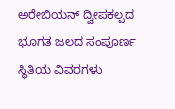ಅರೇಬಿಯನ್ ದ್ವೀಪಕಲ್ಪದ ಭೂಗತ ಜಲದ ಸಂಪೂರ್ಣ ಸ್ಥಿತಿಯ ವಿವರಗಳು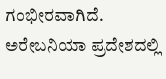ಗಂಭೀರವಾಗಿದೆ. ಅರೇಬನಿಯಾ ಪ್ರದೇಶದಲ್ಲಿ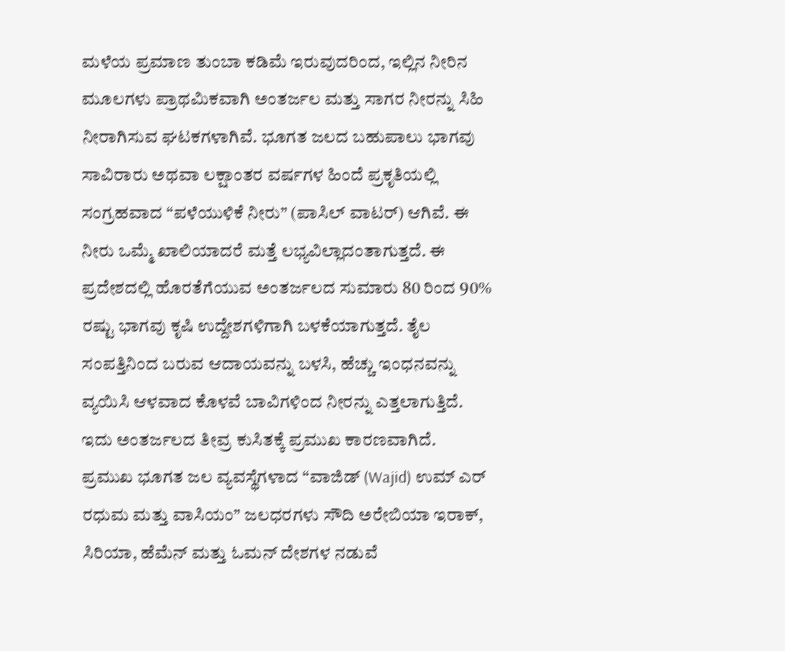ಮಳೆಯ ಪ್ರಮಾಣ ತುಂಬಾ ಕಡಿಮೆ ಇರುವುದರಿಂದ, ಇಲ್ಲಿನ ನೀರಿನ ಮೂಲಗಳು ಪ್ರಾಥಮಿಕವಾಗಿ ಅಂತರ್ಜಲ ಮತ್ತು ಸಾಗರ ನೀರನ್ನು ಸಿಹಿ ನೀರಾಗಿಸುವ ಘಟಕಗಳಾಗಿವೆ. ಭೂಗತ ಜಲದ ಬಹುಪಾಲು ಭಾಗವು ಸಾವಿರಾರು ಅಥವಾ ಲಕ್ಷಾಂತರ ವರ್ಷಗಳ ಹಿಂದೆ ಪ್ರಕೃತಿಯಲ್ಲಿ ಸಂಗ್ರಹವಾದ “ಪಳೆಯುಳಿಕೆ ನೀರು” (ಪಾಸಿಲ್ ವಾಟರ್) ಆಗಿವೆ. ಈ ನೀರು ಒಮ್ಮೆ ಖಾಲಿಯಾದರೆ ಮತ್ತೆ ಲಭ್ಯವಿಲ್ಲಾದಂತಾಗುತ್ತದೆ. ಈ ಪ್ರದೇಶದಲ್ಲಿ ಹೊರತೆಗೆಯುವ ಅಂತರ್ಜಲದ ಸುಮಾರು 80 ರಿಂದ 90% ರಷ್ಟು ಭಾಗವು ಕೃಷಿ ಉದ್ದೇಶಗಳಿಗಾಗಿ ಬಳಕೆಯಾಗುತ್ತದೆ. ತೈಲ ಸಂಪತ್ತಿನಿಂದ ಬರುವ ಆದಾಯವನ್ನು ಬಳಸಿ, ಹೆಚ್ಚು ಇಂಧನವನ್ನು ವ್ಯಯಿಸಿ ಆಳವಾದ ಕೊಳವೆ ಬಾವಿಗಳಿಂದ ನೀರನ್ನು ಎತ್ತಲಾಗುತ್ತಿದೆ. ಇದು ಅಂತರ್ಜಲದ ತೀವ್ರ ಕುಸಿತಕ್ಕೆ ಪ್ರಮುಖ ಕಾರಣವಾಗಿದೆ.
ಪ್ರಮುಖ ಭೂಗತ ಜಲ ವ್ಯವಸ್ಥೆಗಳಾದ “ವಾಜಿಡ್ (Wajid) ಉಮ್ ಎರ್ ರಧುಮ ಮತ್ತು ವಾಸಿಯಂ” ಜಲಧರಗಳು ಸೌದಿ ಅರೇಬಿಯಾ ಇರಾಕ್, ಸಿರಿಯಾ, ಹೆಮೆನ್ ಮತ್ತು ಓಮನ್ ದೇಶಗಳ ನಡುವೆ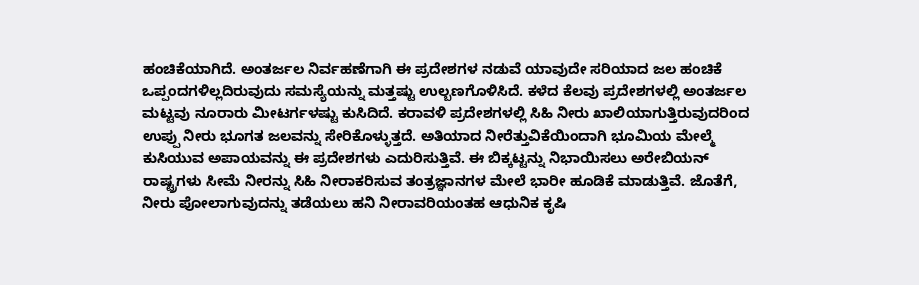ಹಂಚಿಕೆಯಾಗಿದೆ. ಅಂತರ್ಜಲ ನಿರ್ವಹಣೆಗಾಗಿ ಈ ಪ್ರದೇಶಗಳ ನಡುವೆ ಯಾವುದೇ ಸರಿಯಾದ ಜಲ ಹಂಚಿಕೆ ಒಪ್ಪಂದಗಳಿಲ್ಲದಿರುವುದು ಸಮಸ್ಯೆಯನ್ನು ಮತ್ತಷ್ಟು ಉಲ್ಬಣಗೊಳಿಸಿದೆ. ಕಳೆದ ಕೆಲವು ಪ್ರದೇಶಗಳಲ್ಲಿ ಅಂತರ್ಜಲ ಮಟ್ಟವು ನೂರಾರು ಮೀಟರ್ಗಳಷ್ಟು ಕುಸಿದಿದೆ. ಕರಾವಳಿ ಪ್ರದೇಶಗಳಲ್ಲಿ ಸಿಹಿ ನೀರು ಖಾಲಿಯಾಗುತ್ತಿರುವುದರಿಂದ ಉಪ್ಪು ನೀರು ಭೂಗತ ಜಲವನ್ನು ಸೇರಿಕೊಳ್ಳುತ್ತದೆ. ಅತಿಯಾದ ನೀರೆತ್ತುವಿಕೆಯಿಂದಾಗಿ ಭೂಮಿಯ ಮೇಲ್ಮೆ ಕುಸಿಯುವ ಅಪಾಯವನ್ನು ಈ ಪ್ರದೇಶಗಳು ಎದುರಿಸುತ್ತಿವೆ. ಈ ಬಿಕ್ಕಟ್ಟನ್ನು ನಿಭಾಯಿಸಲು ಅರೇಬಿಯನ್ ರಾಷ್ಟ್ರಗಳು ಸೀಮೆ ನೀರನ್ನು ಸಿಹಿ ನೀರಾಕರಿಸುವ ತಂತ್ರಜ್ಞಾನಗಳ ಮೇಲೆ ಭಾರೀ ಹೂಡಿಕೆ ಮಾಡುತ್ತಿವೆ. ಜೊತೆಗೆ, ನೀರು ಪೋಲಾಗುವುದನ್ನು ತಡೆಯಲು ಹನಿ ನೀರಾವರಿಯಂತಹ ಆಧುನಿಕ ಕೃಷಿ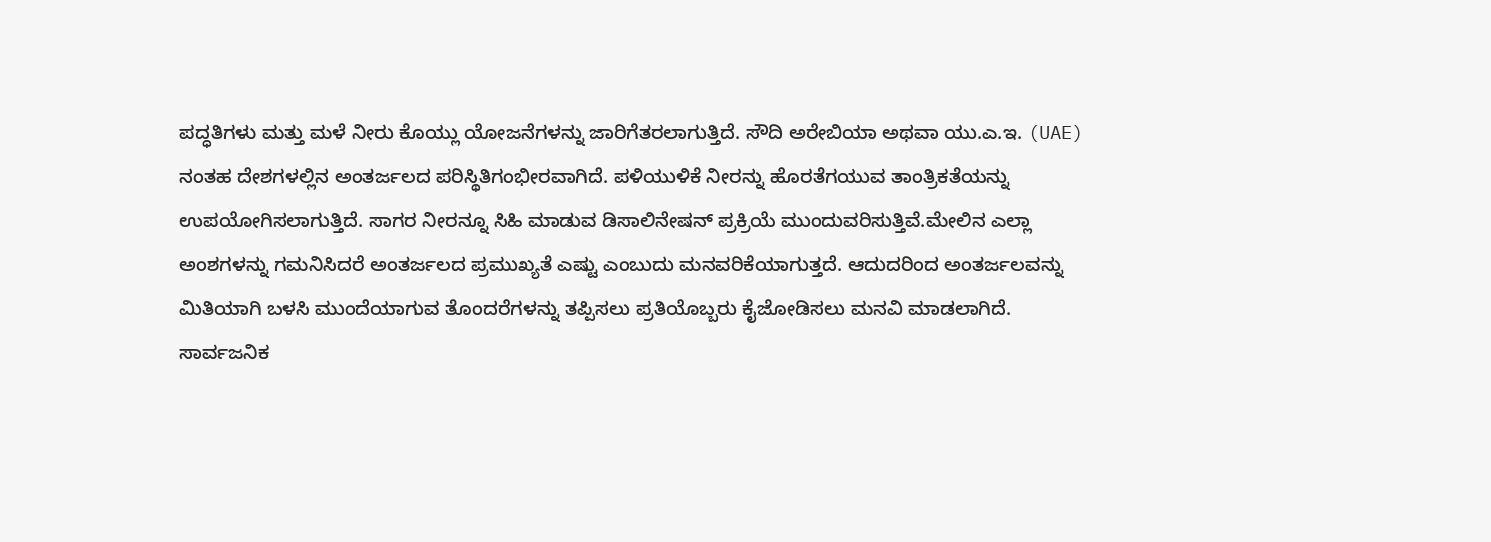ಪದ್ಧತಿಗಳು ಮತ್ತು ಮಳೆ ನೀರು ಕೊಯ್ಲು ಯೋಜನೆಗಳನ್ನು ಜಾರಿಗೆತರಲಾಗುತ್ತಿದೆ. ಸೌದಿ ಅರೇಬಿಯಾ ಅಥವಾ ಯು.ಎ.ಇ. (UAE) ನಂತಹ ದೇಶಗಳಲ್ಲಿನ ಅಂತರ್ಜಲದ ಪರಿಸ್ಥಿತಿಗಂಭೀರವಾಗಿದೆ. ಪಳಿಯುಳಿಕೆ ನೀರನ್ನು ಹೊರತೆಗಯುವ ತಾಂತ್ರಿಕತೆಯನ್ನು ಉಪಯೋಗಿಸಲಾಗುತ್ತಿದೆ. ಸಾಗರ ನೀರನ್ನೂ ಸಿಹಿ ಮಾಡುವ ಡಿಸಾಲಿನೇಷನ್ ಪ್ರಕ್ರಿಯೆ ಮುಂದುವರಿಸುತ್ತಿವೆ.ಮೇಲಿನ ಎಲ್ಲಾ ಅಂಶಗಳನ್ನು ಗಮನಿಸಿದರೆ ಅಂತರ್ಜಲದ ಪ್ರಮುಖ್ಯತೆ ಎಷ್ಟು ಎಂಬುದು ಮನವರಿಕೆಯಾಗುತ್ತದೆ. ಆದುದರಿಂದ ಅಂತರ್ಜಲವನ್ನು ಮಿತಿಯಾಗಿ ಬಳಸಿ ಮುಂದೆಯಾಗುವ ತೊಂದರೆಗಳನ್ನು ತಪ್ಪಿಸಲು ಪ್ರತಿಯೊಬ್ಬರು ಕೈಜೋಡಿಸಲು ಮನವಿ ಮಾಡಲಾಗಿದೆ.
ಸಾರ್ವಜನಿಕ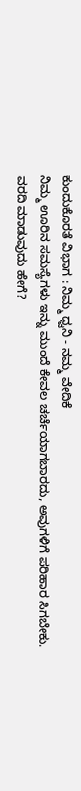ಕುಂದುಕೊರತೆ ವಿಭಾಗ : ನಿಮ್ಮ ಧ್ವನಿ - ನಮ್ಮ ವೇದಿಕೆ
ನಿಮ್ಮ ಊರಿನ ಸಮಸ್ಯೆಗಳು ಇನ್ನು ಮುಂದೆ ಕೇವಲ ಚರ್ಚೆಯಾಗಬಾರದು, ಅವುಗಳಿಗೆ ಪರಿಹಾರ ಸಿಗಬೇಕು.
ವರದಿ ಮಾಡುವುದು ಹೇಗೆ?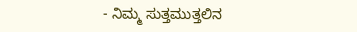- ನಿಮ್ಮ ಸುತ್ತಮುತ್ತಲಿನ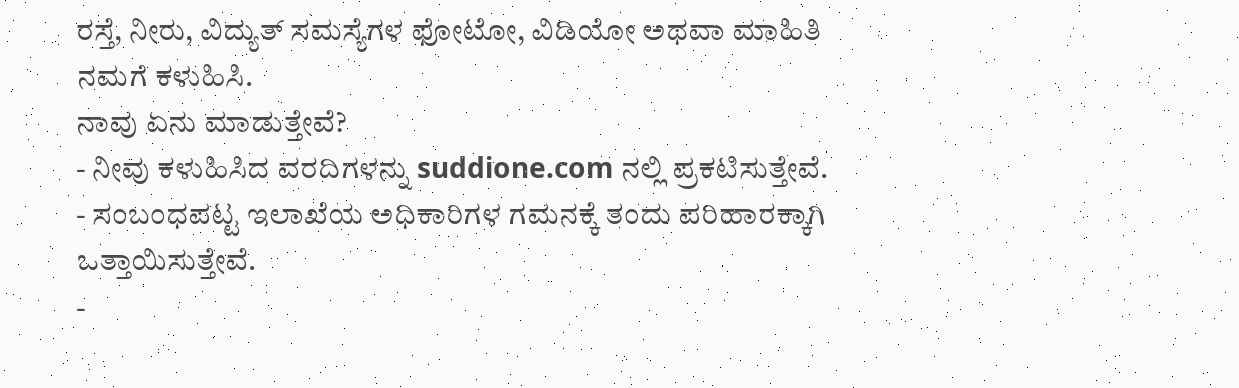ರಸ್ತೆ, ನೀರು, ವಿದ್ಯುತ್ ಸಮಸ್ಯೆಗಳ ಫೋಟೋ, ವಿಡಿಯೋ ಅಥವಾ ಮಾಹಿತಿ ನಮಗೆ ಕಳುಹಿಸಿ.
ನಾವು ಏನು ಮಾಡುತ್ತೇವೆ?
- ನೀವು ಕಳುಹಿಸಿದ ವರದಿಗಳನ್ನು suddione.com ನಲ್ಲಿ ಪ್ರಕಟಿಸುತ್ತೇವೆ.
- ಸಂಬಂಧಪಟ್ಟ ಇಲಾಖೆಯ ಅಧಿಕಾರಿಗಳ ಗಮನಕ್ಕೆ ತಂದು ಪರಿಹಾರಕ್ಕಾಗಿ ಒತ್ತಾಯಿಸುತ್ತೇವೆ.
-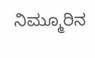ನಿಮ್ಮೂರಿನ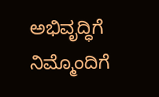ಅಭಿವೃದ್ಧಿಗೆ ನಿಮ್ಮೊಂದಿಗೆ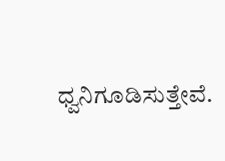ಧ್ವನಿಗೂಡಿಸುತ್ತೇವೆ.